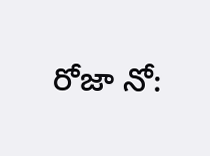రోజా నో: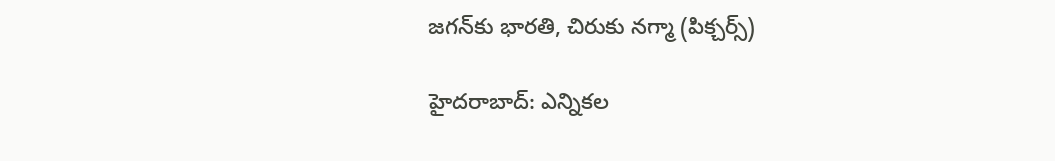జగన్‌కు భారతి, చిరుకు నగ్మా (పిక్చర్స్)

హైదరాబాద్: ఎన్నికల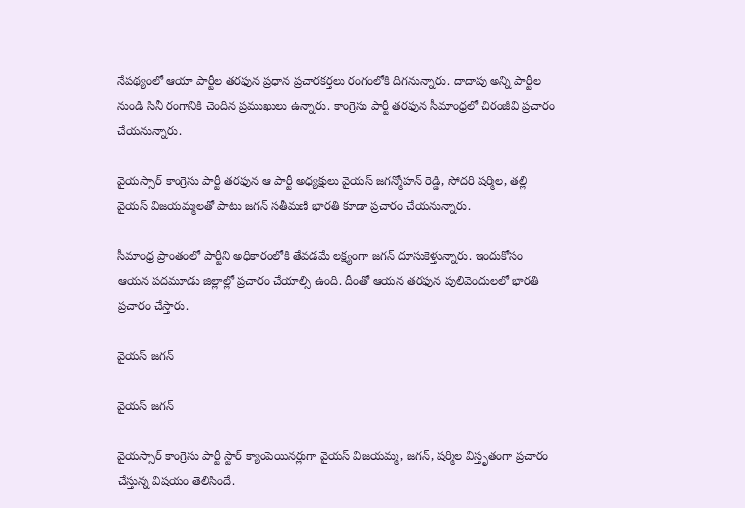నేపథ్యంలో ఆయా పార్టీల తరఫున ప్రధాన ప్రచారకర్తలు రంగంలోకి దిగనున్నారు. దాదాపు అన్ని పార్టీల నుండి సినీ రంగానికి చెందిన ప్రముఖులు ఉన్నారు. కాంగ్రెసు పార్టీ తరఫున సీమాంధ్రలో చిరంజీవి ప్రచారం చేయనున్నారు.

వైయస్సార్ కాంగ్రెసు పార్టీ తరఫున ఆ పార్టీ అధ్యక్షులు వైయస్ జగన్మోహన్ రెడ్డి, సోదరి షర్మిల, తల్లి వైయస్ విజయమ్మలతో పాటు జగన్ సతీమణి భారతి కూడా ప్రచారం చేయనున్నారు.

సీమాంధ్ర ప్రాంతంలో పార్టీని అధికారంలోకి తేవడమే లక్ష్యంగా జగన్ దూసుకెళ్తున్నారు. ఇందుకోసం ఆయన పదమూడు జిల్లాల్లో ప్రచారం చేయాల్సి ఉంది. దీంతో ఆయన తరఫున పులివెందులలో భారతి ప్రచారం చేస్తారు.

వైయస్ జగన్

వైయస్ జగన్

వైయస్సార్ కాంగ్రెసు పార్టీ స్టార్ క్యాంపెయినర్లుగా వైయస్ విజయమ్మ, జగన్, షర్మిల విస్తృతంగా ప్రచారం చేస్తున్న విషయం తెలిసిందే.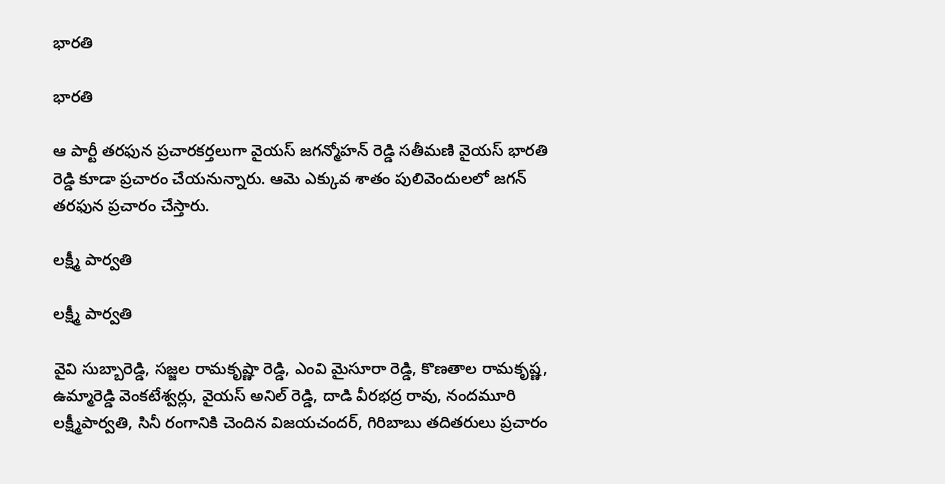భారతి

భారతి

ఆ పార్టీ తరఫున ప్రచారకర్తలుగా వైయస్ జగన్మోహన్ రెడ్డి సతీమణి వైయస్ భారతి రెడ్డి కూడా ప్రచారం చేయనున్నారు. ఆమె ఎక్కువ శాతం పులివెందులలో జగన్ తరఫున ప్రచారం చేస్తారు.

లక్ష్మీ పార్వతి

లక్ష్మీ పార్వతి

వైవి సుబ్బారెడ్డి, సజ్జల రామకృష్ణా రెడ్డి, ఎంవి మైసూరా రెడ్డి, కొణతాల రామకృష్ణ, ఉమ్మారెడ్డి వెంకటేశ్వర్లు, వైయస్ అనిల్ రెడ్డి, దాడి వీరభద్ర రావు, నందమూరి లక్ష్మీపార్వతి, సినీ రంగానికి చెందిన విజయచందర్, గిరిబాబు తదితరులు ప్రచారం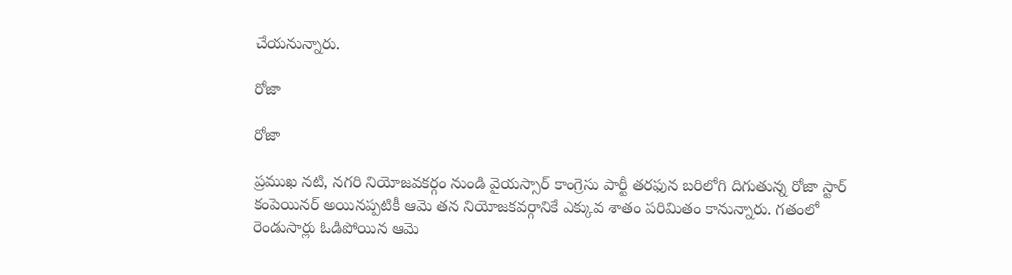చేయనున్నారు.

రోజా

రోజా

ప్రముఖ నటి, నగరి నియోజవకర్గం నుండి వైయస్సార్ కాంగ్రెసు పార్టీ తరఫున బరిలోగి దిగుతున్న రోజా స్టార్ కంపెయినర్ అయినప్పటికీ ఆమె తన నియోజకవర్గానికే ఎక్కువ శాతం పరిమితం కానున్నారు. గతంలో రెండుసార్లు ఓడిపోయిన ఆమె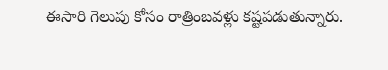ఈసారి గెలుపు కోసం రాత్రింబవళ్లు కష్టపడుతున్నారు.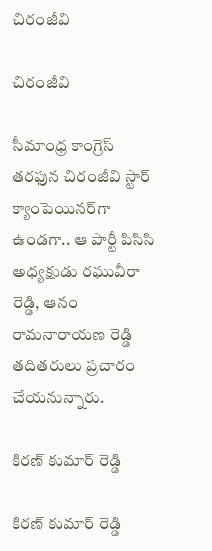చిరంజీవి

చిరంజీవి

సీమాంధ్ర కాంగ్రెస్ తరఫున చిరంజీవి స్టార్ క్యాంపెయినర్‌గా ఉండగా.. ఆ పార్టీ పిసిసి అధ్యక్షుడు రఘువీరా రెడ్డి, ఆనం రామనారాయణ రెడ్డి తదితరులు ప్రచారం చేయనున్నారు.

కిరణ్ కుమార్ రెడ్డి

కిరణ్ కుమార్ రెడ్డి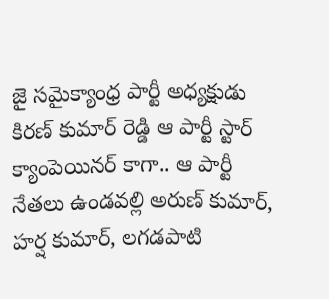జై సమైక్యాంధ్ర పార్టీ అధ్యక్షుడు కిరణ్ కుమార్ రెడ్డి ఆ పార్టీ స్టార్ క్యాంపెయినర్ కాగా.. ఆ పార్టీ నేతలు ఉండవల్లి అరుణ్ కుమార్, హర్ష కుమార్, లగడపాటి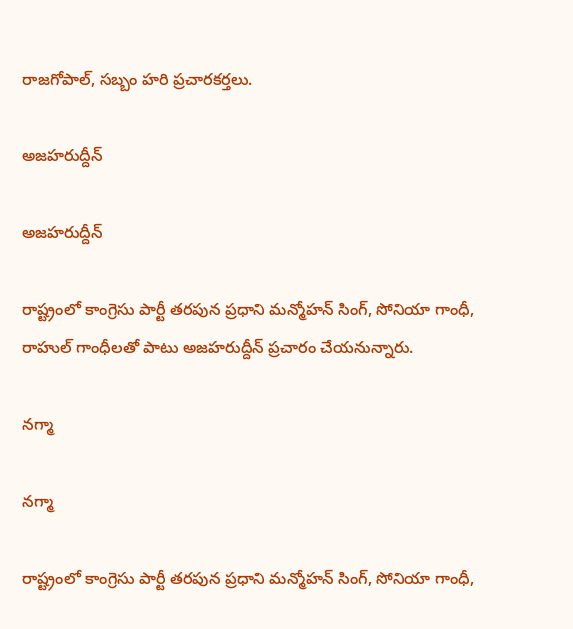రాజగోపాల్, సబ్బం హరి ప్రచారకర్తలు.

అజహరుద్దీన్

అజహరుద్దీన్

రాష్ట్రంలో కాంగ్రెసు పార్టీ తరపున ప్రధాని మన్మోహన్ సింగ్, సోనియా గాంధీ, రాహుల్ గాంధీలతో పాటు అజహరుద్దీన్ ప్రచారం చేయనున్నారు.

నగ్మా

నగ్మా

రాష్ట్రంలో కాంగ్రెసు పార్టీ తరపున ప్రధాని మన్మోహన్ సింగ్, సోనియా గాంధీ,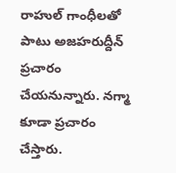రాహుల్ గాంధీలతో పాటు అజహరుద్దీన్ ప్రచారం చేయనున్నారు. నగ్మా కూడా ప్రచారం చేస్తారు.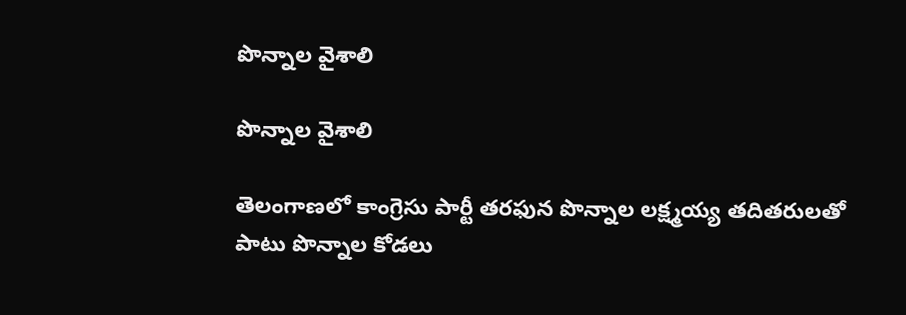పొన్నాల వైశాలి

పొన్నాల వైశాలి

తెలంగాణలో కాంగ్రెసు పార్టీ తరఫున పొన్నాల లక్ష్మయ్య తదితరులతో పాటు పొన్నాల కోడలు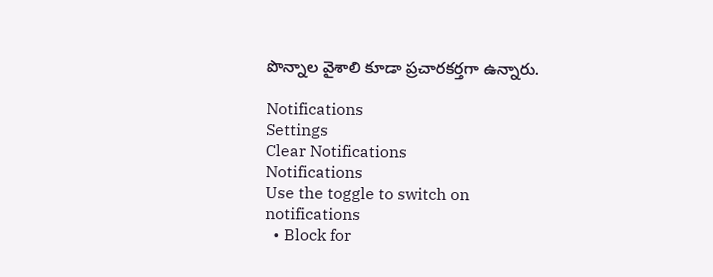పొన్నాల వైశాలి కూడా ప్రచారకర్తగా ఉన్నారు.

Notifications
Settings
Clear Notifications
Notifications
Use the toggle to switch on notifications
  • Block for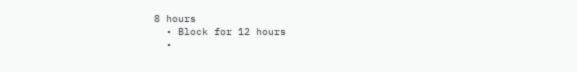8 hours
  • Block for 12 hours
  •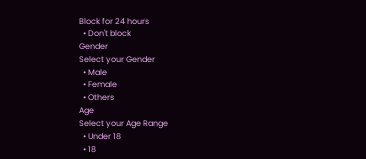Block for 24 hours
  • Don't block
Gender
Select your Gender
  • Male
  • Female
  • Others
Age
Select your Age Range
  • Under 18
  • 18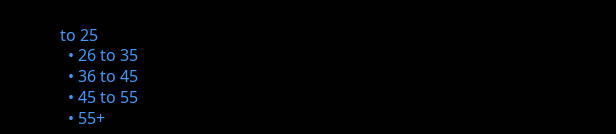to 25
  • 26 to 35
  • 36 to 45
  • 45 to 55
  • 55+